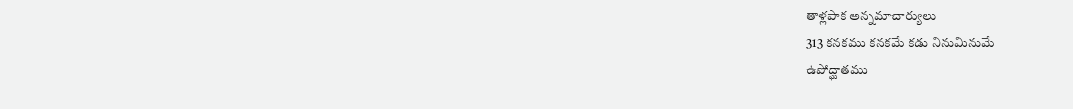తాళ్లపాక అన్నమాచార్యులు
313 కనకము కనకమే కడు నినుమినుమే
ఉపోద్ఘాతము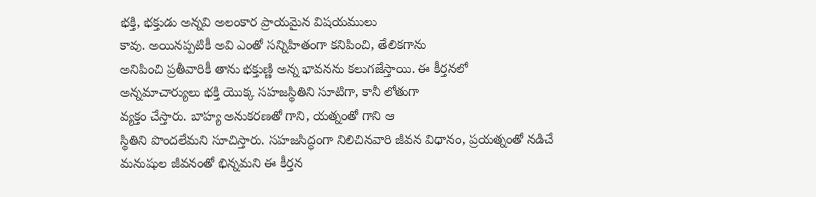భక్తి, భక్తుడు అన్నవి అలంకార ప్రాయమైన విషయములు
కావు. అయినప్పటికీ అవి ఎంతో సన్నిహితంగా కనిపించి, తేలికగాను
అనిపించి ప్రతీవారికీ తాను భక్తుణ్ణి అన్న భావనను కలుగజేస్తాయి. ఈ కీర్తనలో
అన్నమాచార్యులు భక్తి యొక్క సహజస్థితిని సూటిగా, కానీ లోతుగా
వ్యక్తం చేస్తారు. బాహ్య అనుకరణతో గాని, యత్నంతో గాని ఆ
స్థితిని పొందలేమని సూచిస్తారు. సహజసిద్ధంగా నిలిచినవారి జీవన విధానం, ప్రయత్నంతో నడిచే మనుషుల జీవనంతో భిన్నమని ఈ కీర్తన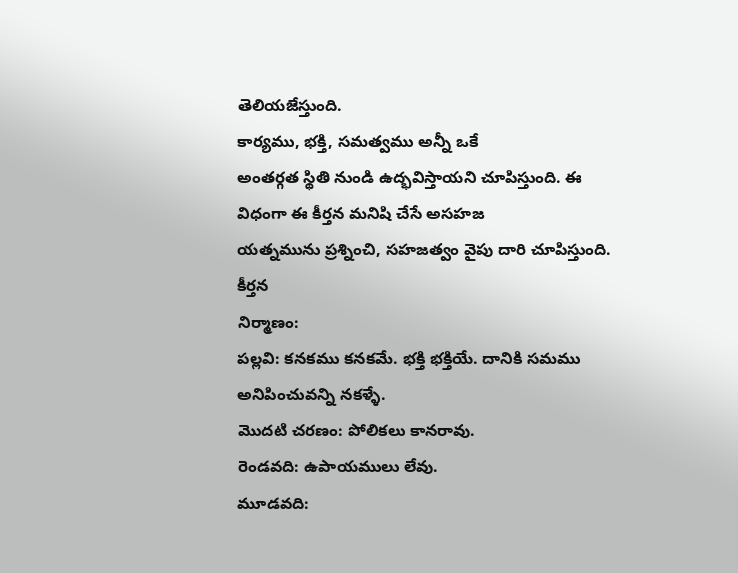తెలియజేస్తుంది.
కార్యము, భక్తి, సమత్వము అన్నీ ఒకే
అంతర్గత స్థితి నుండి ఉద్భవిస్తాయని చూపిస్తుంది. ఈ విధంగా ఈ కీర్తన మనిషి చేసే అసహజ
యత్నమును ప్రశ్నించి, సహజత్వం వైపు దారి చూపిస్తుంది.
కీర్తన
నిర్మాణం:
పల్లవి: కనకము కనకమే. భక్తి భక్తియే. దానికి సమము అనిపించువన్ని నకళ్ళే.
మొదటి చరణం: పోలికలు కానరావు.
రెండవది: ఉపాయములు లేవు.
మూడవది: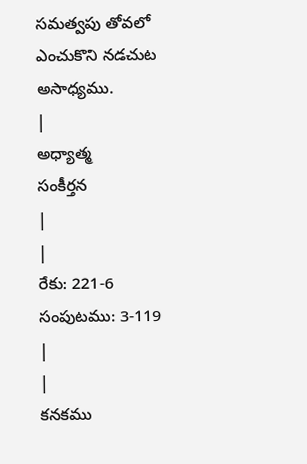సమత్వపు తోవలో ఎంచుకొని నడచుట అసాధ్యము.
|
అధ్యాత్మ
సంకీర్తన
|
|
రేకు: 221-6
సంపుటము: 3-119
|
|
కనకము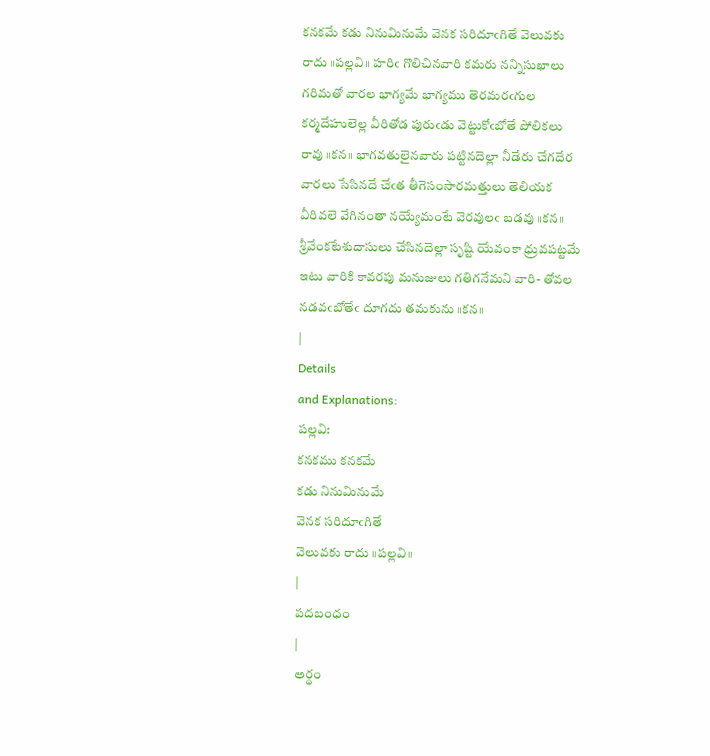కనకమే కడు నినుమినుమే వెనక సరిదూఁగితే వెలువకు రాదు ॥పల్లవి॥ హరిఁ గొలిచినవారి కమరు నన్నిసుఖాలు గరిమతో వారల భాగ్యమే భాగ్యము తెరమరఁగుల కర్మదేహులెల్ల వీరితోడ పురుఁడు వెట్టుకోఁబోతే పోలికలు రావు ॥కన॥ భాగవతులైనవారు పట్టినదెల్లా నీడేరు చేగదేర వారలు సేసినదే చేఁత తీగెసంసారమత్తులు తెలియక వీరివలె వేగినంతా నయ్యేమంటే వెరవులఁ బడవు ॥కన॥ శ్రీవేంకటేశుదాసులు చేసినదెల్లా సృష్టి యేవంకా ధ్రువపట్టమే ఇటు వారికి కావరపు మనుజులు గతిగనేమని వారి- తోవల నడవఁబోతేఁ దూగదు తమకును ॥కన॥
|
Details
and Explanations:
పల్లవి:
కనకము కనకమే
కడు నినుమినుమే
వెనక సరిదూఁగితే
వెలువకు రాదు ॥పల్లవి॥
|
పదబంధం
|
అర్థం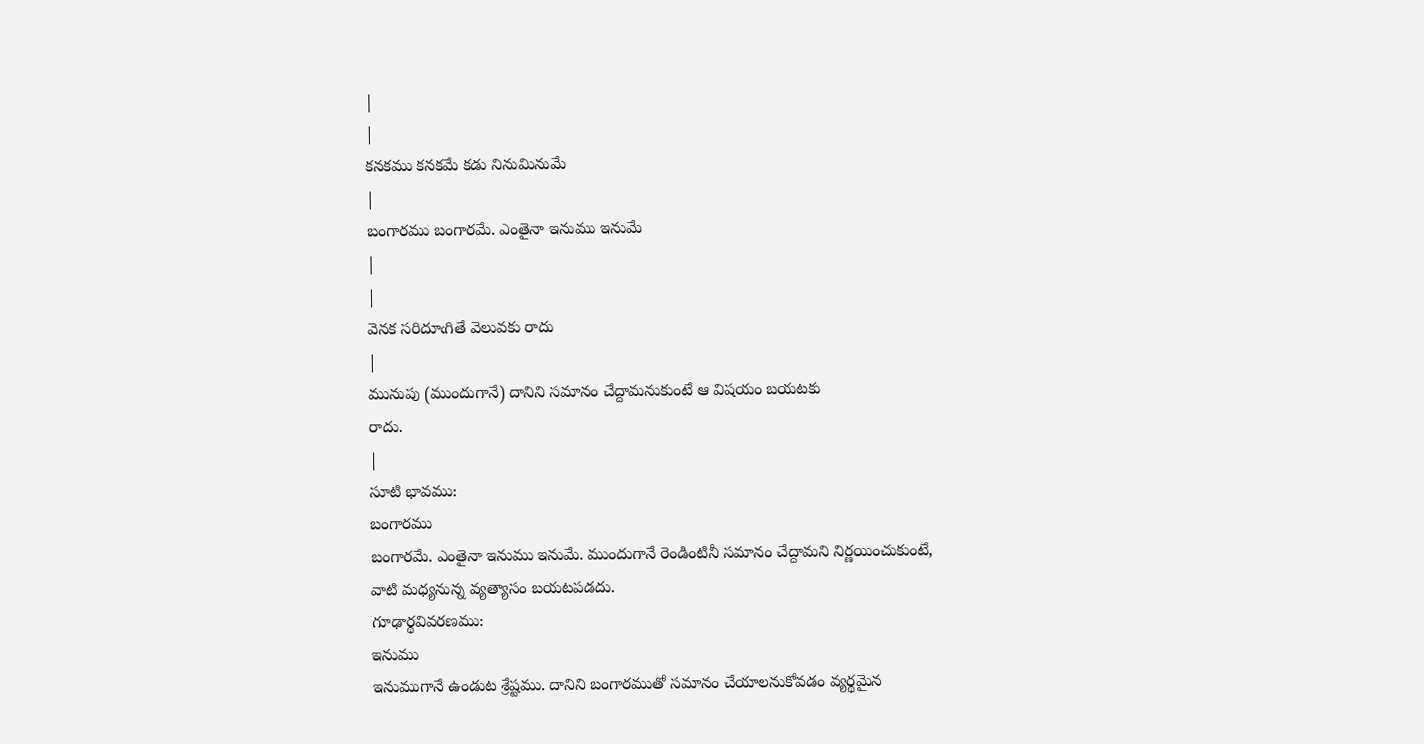|
|
కనకము కనకమే కడు నినుమినుమే
|
బంగారము బంగారమే. ఎంతైనా ఇనుము ఇనుమే
|
|
వెనక సరిదూఁగితే వెలువకు రాదు
|
మునుపు (ముందుగానే) దానిని సమానం చేద్దామనుకుంటే ఆ విషయం బయటకు
రాదు.
|
సూటి భావము:
బంగారము
బంగారమే. ఎంతైనా ఇనుము ఇనుమే. ముందుగానే రెండింటినీ సమానం చేద్దామని నిర్ణయించుకుంటే,
వాటి మధ్యనున్న వ్యత్యాసం బయటపడదు.
గూఢార్థవివరణము:
ఇనుము
ఇనుముగానే ఉండుట శ్రేష్టము. దానిని బంగారముతో సమానం చేయాలనుకోవడం వ్యర్థమైన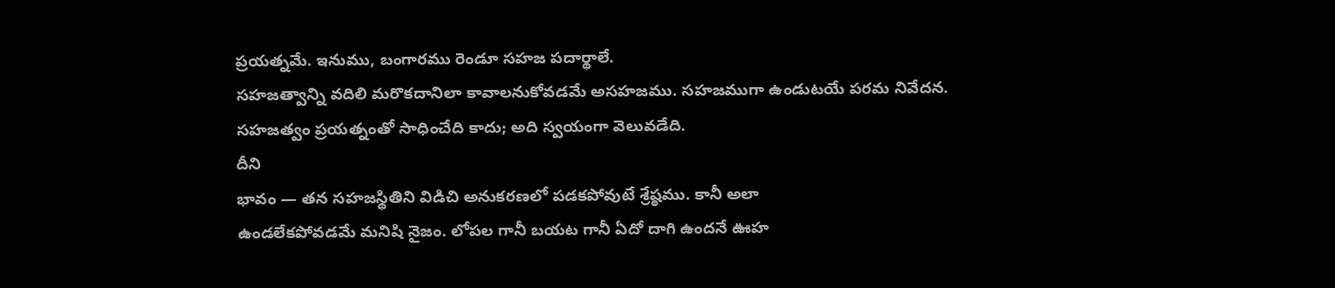ప్రయత్నమే. ఇనుము, బంగారము రెండూ సహజ పదార్థాలే.
సహజత్వాన్ని వదిలి మరొకదానిలా కావాలనుకోవడమే అసహజము. సహజముగా ఉండుటయే పరమ నివేదన.
సహజత్వం ప్రయత్నంతో సాధించేది కాదు; అది స్వయంగా వెలువడేది.
దీని
భావం — తన సహజస్థితిని విడిచి అనుకరణలో పడకపోవుటే శ్రేష్ఠము. కానీ అలా
ఉండలేకపోవడమే మనిషి నైజం. లోపల గానీ బయట గానీ ఏదో దాగి ఉందనే ఊహ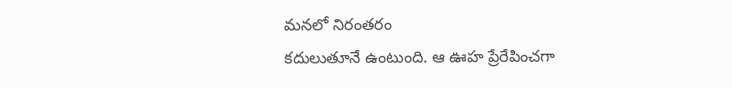మనలో నిరంతరం
కదులుతూనే ఉంటుంది. ఆ ఊహ ప్రేరేపించగా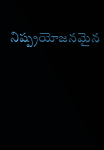నిష్ప్రయోజనమైన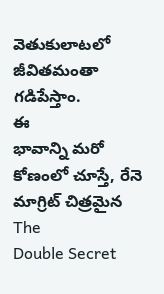వెతుకులాటలో జీవితమంతా
గడిపేస్తాం.
ఈ
భావాన్ని మరో కోణంలో చూస్తే, రేనె మాగ్రిట్ చిత్రమైన The
Double Secret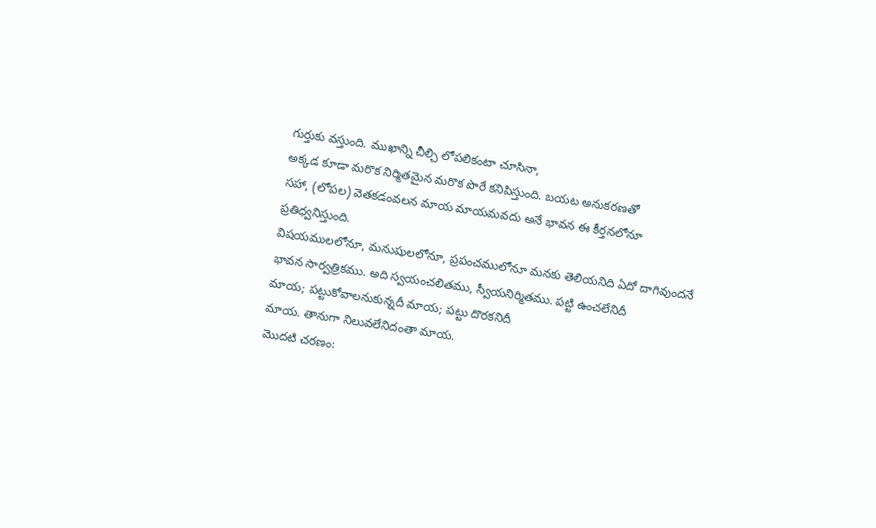గుర్తుకు వస్తుంది. ముఖాన్ని చీల్చి లోపలికంటా చూసినా,
అక్కడ కూడా మరొక నిర్మితమైన మరొక పొరే కనిపిస్తుంది. బయట అనుకరణతో
సహా, (లోపల) వెతకడంవలన మాయ మాయమవదు అనే భావన ఈ కీర్తనలోనూ
ప్రతిధ్వనిస్తుంది.
విషయములలోనూ, మనుషులలోనూ, ప్రపంచములోనూ మనకు తెలియనిది ఏదో దాగివుందనే
భావన సార్వత్రికము. అది స్వయంచలితము, స్వీయనిర్మితము. పట్టి ఉంచలేనిదీ
మాయ; పట్టుకోవాలనుకున్నదీ మాయ; పట్టు దొరకనిదీ
మాయ. తానుగా నిలువలేనిదంతా మాయ.
మొదటి చరణం: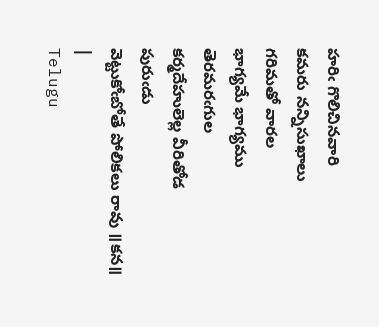హరిఁ గొలిచినవారి
కమరు నన్నిసుఖాలు
గరిమతో వారల
భాగ్యమే భాగ్యము
తెరమరఁగుల
కర్మదేహులెల్ల వీరితోడ
పురుఁడు
వెట్టుకోఁబోతే పోలికలు రావు ॥కన॥
|
Telugu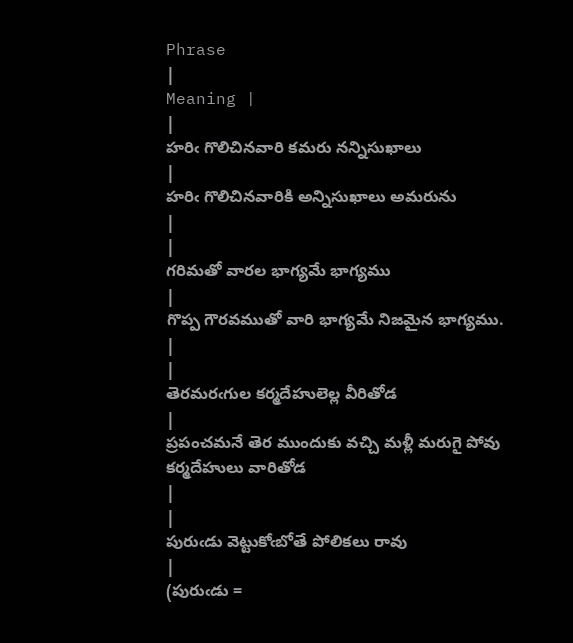Phrase
|
Meaning |
|
హరిఁ గొలిచినవారి కమరు నన్నిసుఖాలు
|
హరిఁ గొలిచినవారికి అన్నిసుఖాలు అమరును
|
|
గరిమతో వారల భాగ్యమే భాగ్యము
|
గొప్ప గౌరవముతో వారి భాగ్యమే నిజమైన భాగ్యము.
|
|
తెరమరఁగుల కర్మదేహులెల్ల వీరితోడ
|
ప్రపంచమనే తెర ముందుకు వచ్చి మళ్లీ మరుగై పోవు కర్మదేహులు వారితోడ
|
|
పురుఁడు వెట్టుకోఁబోతే పోలికలు రావు
|
(పురుఁడు =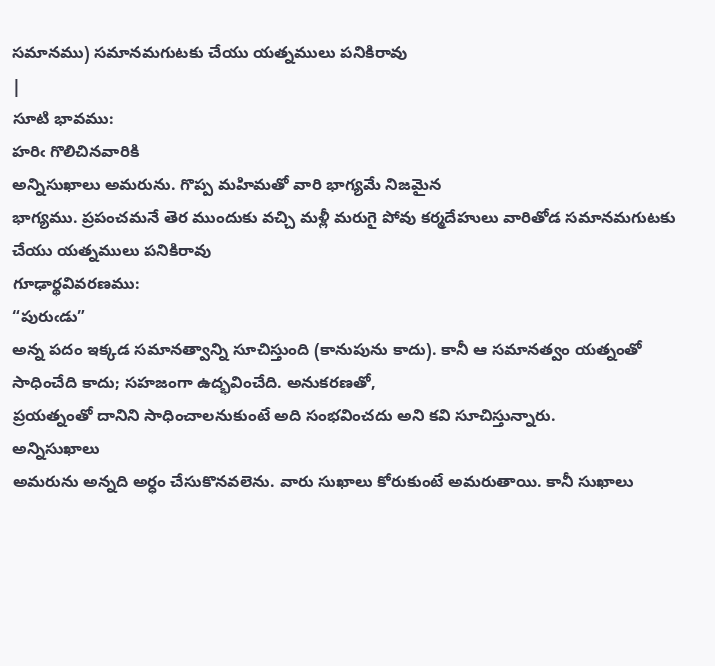సమానము) సమానమగుటకు చేయు యత్నములు పనికిరావు
|
సూటి భావము:
హరిఁ గొలిచినవారికి
అన్నిసుఖాలు అమరును. గొప్ప మహిమతో వారి భాగ్యమే నిజమైన
భాగ్యము. ప్రపంచమనే తెర ముందుకు వచ్చి మళ్లీ మరుగై పోవు కర్మదేహులు వారితోడ సమానమగుటకు
చేయు యత్నములు పనికిరావు
గూఢార్థవివరణము:
“పురుఁడు”
అన్న పదం ఇక్కడ సమానత్వాన్ని సూచిస్తుంది (కానుపును కాదు). కానీ ఆ సమానత్వం యత్నంతో
సాధించేది కాదు; సహజంగా ఉద్భవించేది. అనుకరణతో,
ప్రయత్నంతో దానిని సాధించాలనుకుంటే అది సంభవించదు అని కవి సూచిస్తున్నారు.
అన్నిసుఖాలు
అమరును అన్నది అర్ధం చేసుకొనవలెను. వారు సుఖాలు కోరుకుంటే అమరుతాయి. కానీ సుఖాలు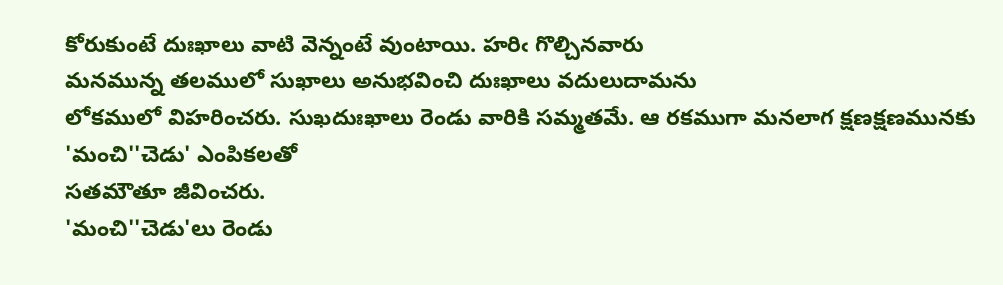కోరుకుంటే దుఃఖాలు వాటి వెన్నంటే వుంటాయి. హరిఁ గొల్చినవారు
మనమున్న తలములో సుఖాలు అనుభవించి దుఃఖాలు వదులుదామను
లోకములో విహరించరు. సుఖదుఃఖాలు రెండు వారికి సమ్మతమే. ఆ రకముగా మనలాగ క్షణక్షణమునకు
'మంచి''చెడు' ఎంపికలతో
సతమౌతూ జీవించరు.
'మంచి''చెడు'లు రెండు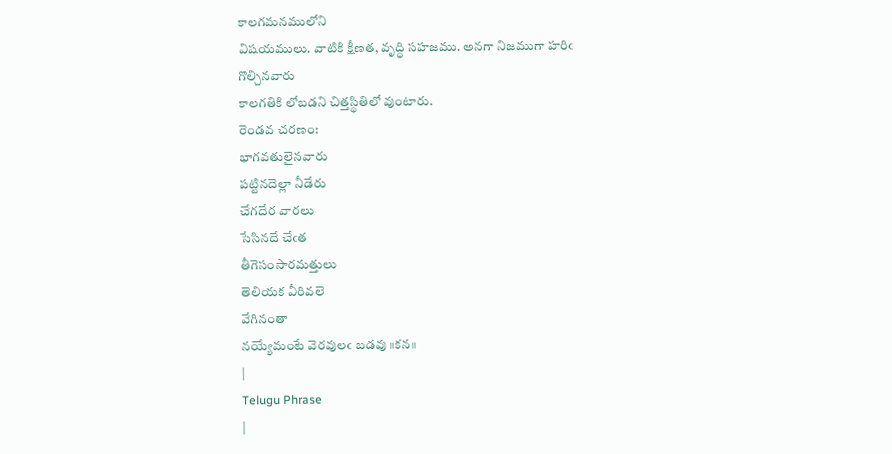కాలగమనములోని
విషయములు. వాటికి క్షీణత, వృద్ధి సహజము. అనగా నిజముగా హరిఁ గొల్చినవారు
కాలగతికి లోబడని చిత్తస్థితిలో వుంటారు.
రెండవ చరణం:
భాగవతులైనవారు
పట్టినదెల్లా నీడేరు
చేగదేర వారలు
సేసినదే చేఁత
తీగెసంసారమత్తులు
తెలియక వీరివలె
వేగినంతా
నయ్యేమంటే వెరవులఁ బడవు ॥కన॥
|
Telugu Phrase
|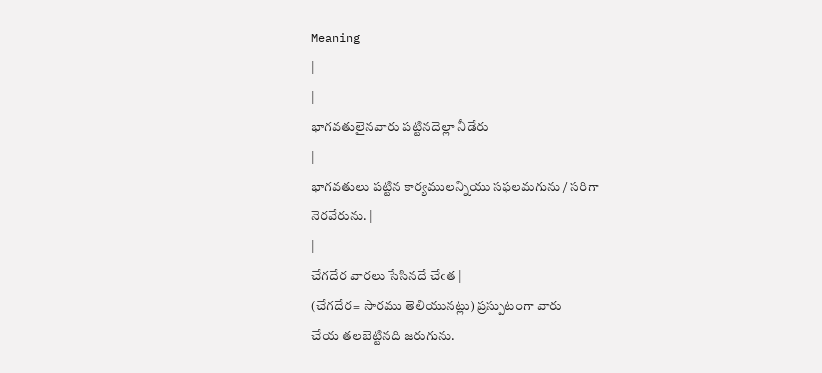Meaning
|
|
భాగవతులైనవారు పట్టినదెల్లా నీడేరు
|
భాగవతులు పట్టిన కార్యములన్నియు సఫలమగును / సరిగా నెరవేరును. |
|
చేగదేర వారలు సేసినదే చేఁత |
(చేగదేర= సారము తెలియునట్లు) ప్రస్పుటంగా వారు
చేయ తలబెట్టినది జరుగును.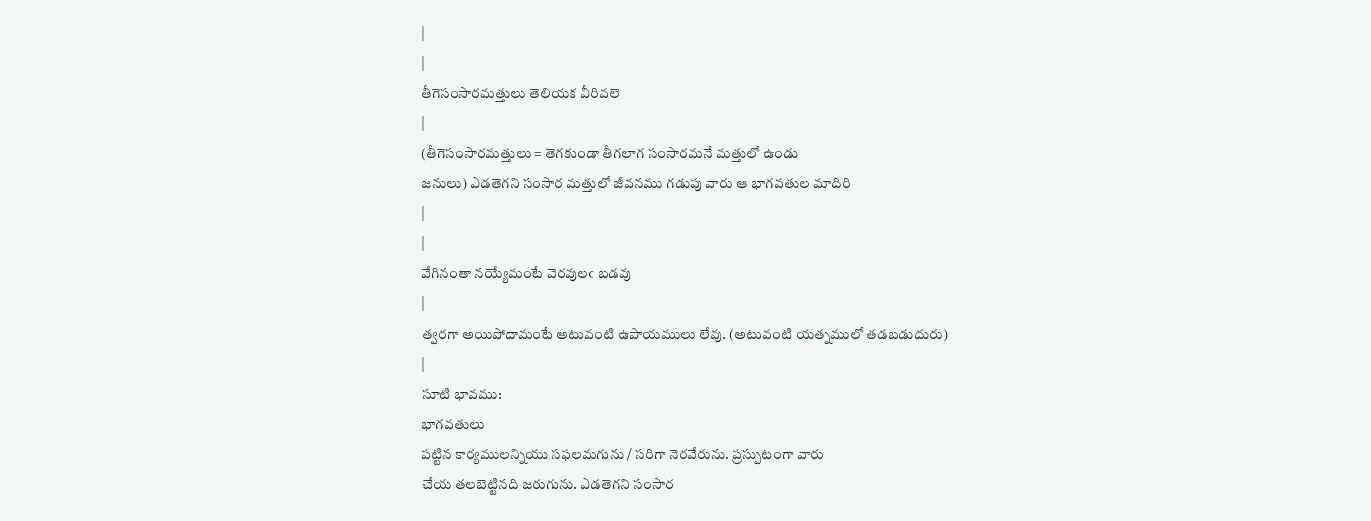|
|
తీగెసంసారమత్తులు తెలియక వీరివలె
|
(తీగెసంసారమత్తులు = తెగకుండా తీగలాగ సంసారమనే మత్తులో ఉండు
జనులు) ఎడతెగని సంసార మత్తులో జీవనము గడుపు వారు ఆ భాగవతుల మాదిరి
|
|
వేగినంతా నయ్యేమంటే వెరవులఁ బడవు
|
త్వరగా అయిపోదామంటే అటువంటి ఉపాయములు లేవు. (అటువంటి యత్నములో తడబడుదురు)
|
సూటి భావము:
భాగవతులు
పట్టిన కార్యములన్నియు సఫలమగును / సరిగా నెరవేరును. ప్రస్పుటంగా వారు
చేయ తలబెట్టినది జరుగును. ఎడతెగని సంసార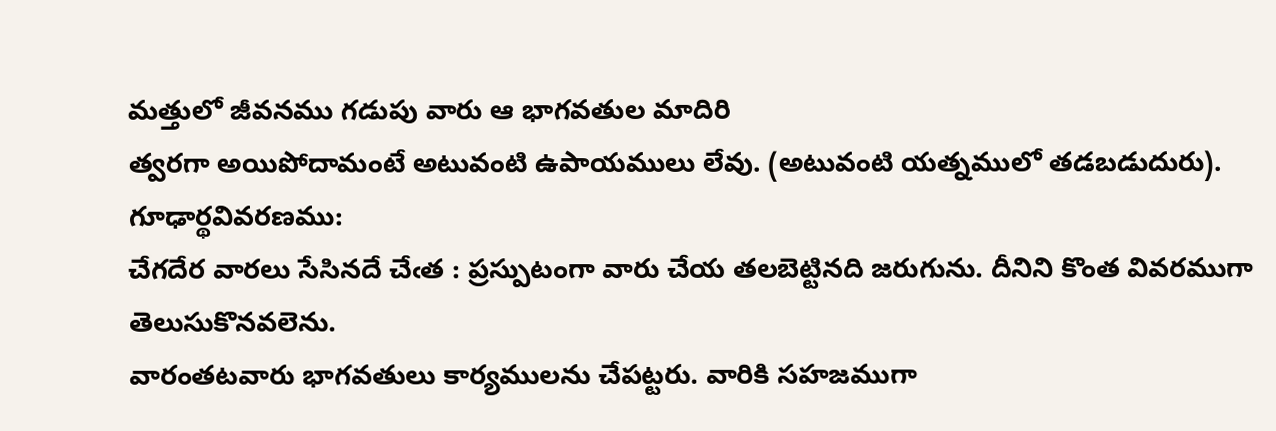మత్తులో జీవనము గడుపు వారు ఆ భాగవతుల మాదిరి
త్వరగా అయిపోదామంటే అటువంటి ఉపాయములు లేవు. (అటువంటి యత్నములో తడబడుదురు).
గూఢార్థవివరణము:
చేగదేర వారలు సేసినదే చేఁత : ప్రస్పుటంగా వారు చేయ తలబెట్టినది జరుగును. దీనిని కొంత వివరముగా తెలుసుకొనవలెను.
వారంతటవారు భాగవతులు కార్యములను చేపట్టరు. వారికి సహజముగా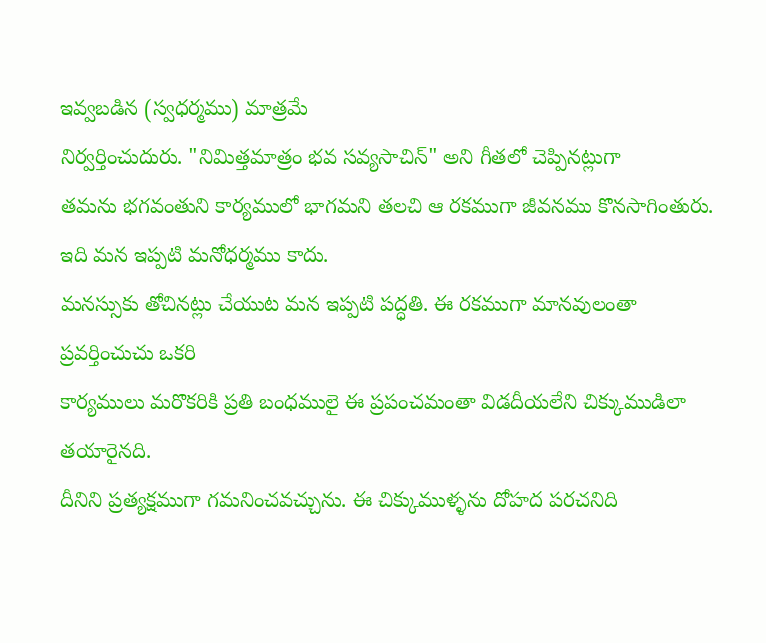ఇవ్వబడిన (స్వధర్మము) మాత్రమే
నిర్వర్తించుదురు. "నిమిత్తమాత్రం భవ సవ్యసాచిన్" అని గీతలో చెప్పినట్లుగా
తమను భగవంతుని కార్యములో భాగమని తలచి ఆ రకముగా జీవనము కొనసాగింతురు.
ఇది మన ఇప్పటి మనోధర్మము కాదు.
మనస్సుకు తోచినట్లు చేయుట మన ఇప్పటి పద్ధతి. ఈ రకముగా మానవులంతా ప్రవర్తించుచు ఒకరి
కార్యములు మరొకరికి ప్రతి బంధములై ఈ ప్రపంచమంతా విడదీయలేని చిక్కుముడిలా తయారైనది.
దీనిని ప్రత్యక్షముగా గమనించవచ్చును. ఈ చిక్కుముళ్ళను దోహద పరచనిది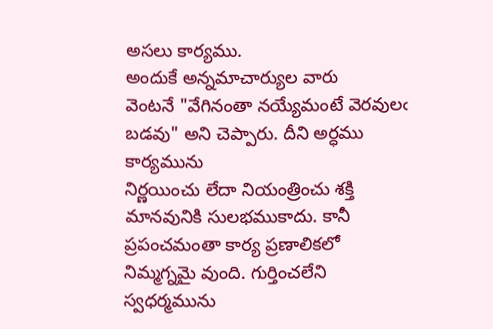అసలు కార్యము.
అందుకే అన్నమాచార్యుల వారు
వెంటనే "వేగినంతా నయ్యేమంటే వెరవులఁ బడవు" అని చెప్పారు. దీని అర్ధము కార్యమును
నిర్ణయించు లేదా నియంత్రించు శక్తి మానవునికి సులభముకాదు. కానీ ప్రపంచమంతా కార్య ప్రణాలికలో
నిమ్మగ్నమై వుంది. గుర్తించలేని స్వధర్మమును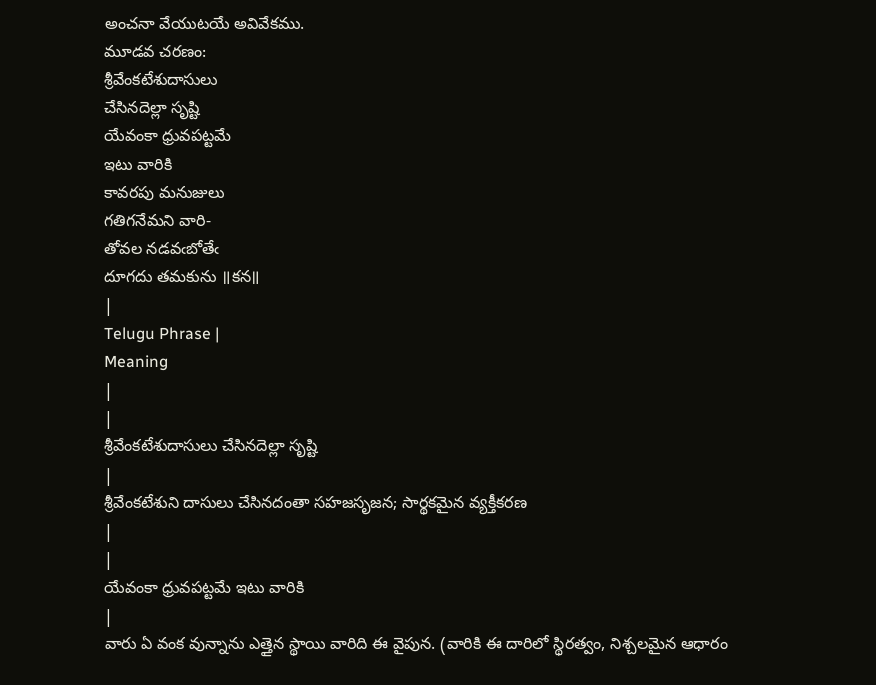అంచనా వేయుటయే అవివేకము.
మూడవ చరణం:
శ్రీవేంకటేశుదాసులు
చేసినదెల్లా సృష్టి
యేవంకా ధ్రువపట్టమే
ఇటు వారికి
కావరపు మనుజులు
గతిగనేమని వారి-
తోవల నడవఁబోతేఁ
దూగదు తమకును ॥కన॥
|
Telugu Phrase |
Meaning
|
|
శ్రీవేంకటేశుదాసులు చేసినదెల్లా సృష్టి
|
శ్రీవేంకటేశుని దాసులు చేసినదంతా సహజసృజన; సార్థకమైన వ్యక్తీకరణ
|
|
యేవంకా ధ్రువపట్టమే ఇటు వారికి
|
వారు ఏ వంక వున్నాను ఎత్తైన స్థాయి వారిది ఈ వైపున. (వారికి ఈ దారిలో స్థిరత్వం, నిశ్చలమైన ఆధారం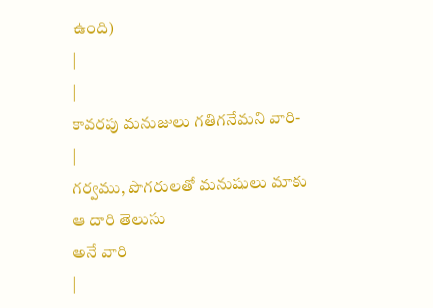ఉంది)
|
|
కావరపు మనుజులు గతిగనేమని వారి-
|
గర్వము, పొగరులతో మనుషులు మాకు ఆ దారి తెలుసు
అనే వారి
|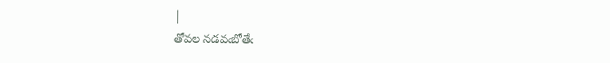|
తోవల నడవఁబోతేఁ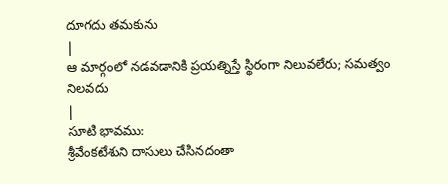దూగదు తమకును
|
ఆ మార్గంలో నడవడానికి ప్రయత్నిస్తే స్థిరంగా నిలువలేరు; సమత్వం నిలవదు
|
సూటి భావము:
శ్రీవేంకటేశుని దాసులు చేసినదంతా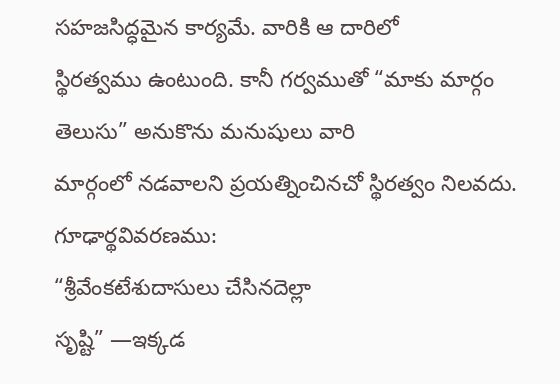సహజసిద్ధమైన కార్యమే. వారికి ఆ దారిలో
స్థిరత్వము ఉంటుంది. కానీ గర్వముతో “మాకు మార్గం తెలుసు” అనుకొను మనుషులు వారి
మార్గంలో నడవాలని ప్రయత్నించినచో స్థిరత్వం నిలవదు.
గూఢార్థవివరణము:
“శ్రీవేంకటేశుదాసులు చేసినదెల్లా
సృష్టి” —ఇక్కడ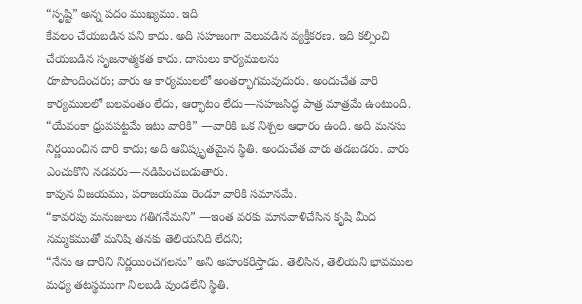“సృష్టి” అన్న పదం ముఖ్యము. ఇది
కేవలం చేయబడిన పని కాదు. అది సహజంగా వెలువడిన వ్యక్తీకరణ. ఇది కల్పించి చేయబడిన సృజనాత్మకత కాదు. దాసులు కార్యములను
రూపొందించరు; వారు ఆ కార్యములలో అంతర్భాగమవుదురు. అందుచేత వారి కార్యములలో బలవంతం లేదు, ఆర్భాటం లేదు—సహజసిద్ధ పాత్ర మాత్రమే ఉంటుంది.
“యేవంకా ధ్రువపట్టమే ఇటు వారికి” —వారికి ఒక నిశ్చల ఆధారం ఉంది. అది మనసు నిర్ణయించిన దారి కాదు; అది ఆవిష్కృతమైన స్థితి. అందుచేత వారు తడబడరు. వారు ఎంచుకొని నడవరు—నడిపించబడుతారు.
కావున విజయము, పరాజయము రెండూ వారికి సమానమే.
“కావరపు మనుజులు గతిగనేమని” —ఇంత వరకు మానవాళిచేసిన కృషి మీద నమ్మకముతో మనిషి తనకు తెలియనిది లేదని;
“నేను ఆ దారిని నిర్ణయించగలను” అని అహంకరిస్తాడు. తెలిసిన, తెలియని భావముల మధ్య తటస్థముగా నిలబడి వుండలేని స్థితి.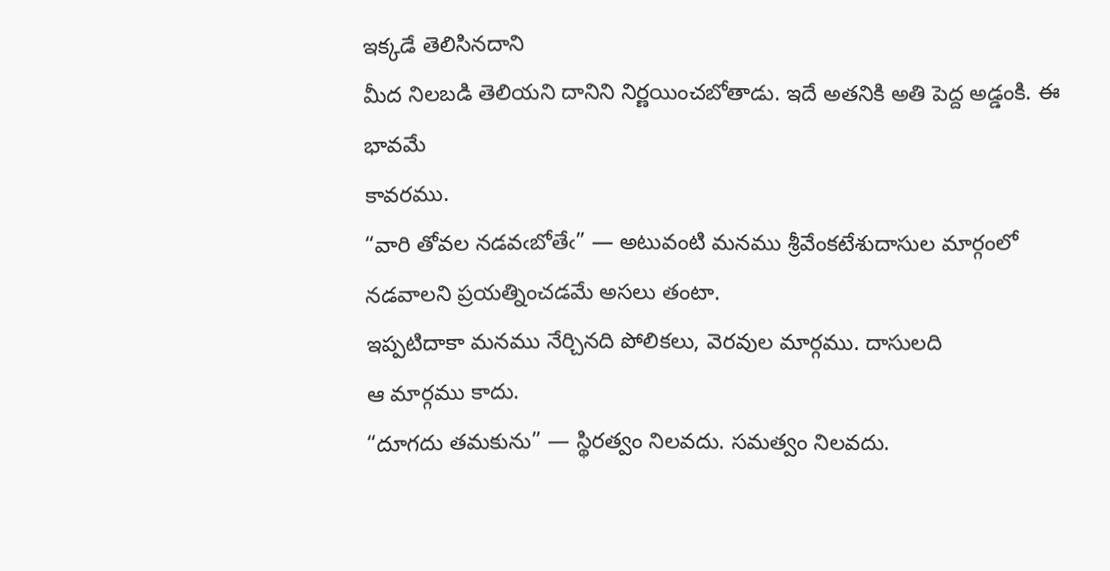ఇక్కడే తెలిసినదాని
మీద నిలబడి తెలియని దానిని నిర్ణయించబోతాడు. ఇదే అతనికి అతి పెద్ద అడ్డంకి. ఈ భావమే
కావరము.
“వారి తోవల నడవఁబోతేఁ” — అటువంటి మనము శ్రీవేంకటేశుదాసుల మార్గంలో నడవాలని ప్రయత్నించడమే అసలు తంటా.
ఇప్పటిదాకా మనము నేర్చినది పోలికలు, వెరవుల మార్గము. దాసులది
ఆ మార్గము కాదు.
“దూగదు తమకును” — స్థిరత్వం నిలవదు. సమత్వం నిలవదు.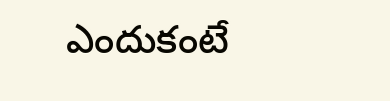ఎందుకంటే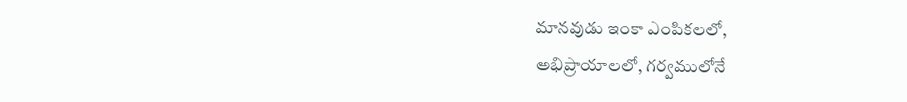మానవుడు ఇంకా ఎంపికలలో,
అభిప్రాయాలలో, గర్వములోనే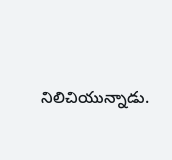నిలిచియున్నాడు.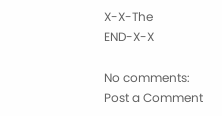X-X-The
END-X-X

No comments:
Post a Comment